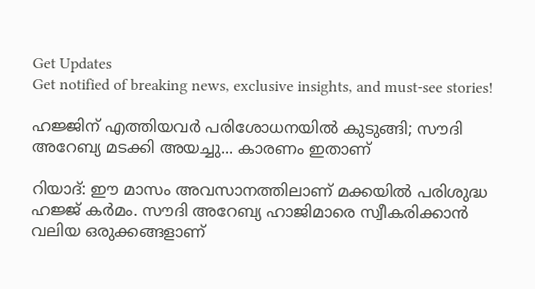Get Updates
Get notified of breaking news, exclusive insights, and must-see stories!

ഹജ്ജിന് എത്തിയവര്‍ പരിശോധനയില്‍ കുടുങ്ങി; സൗദി അറേബ്യ മടക്കി അയച്ചു... കാരണം ഇതാണ്

റിയാദ്: ഈ മാസം അവസാനത്തിലാണ് മക്കയില്‍ പരിശുദ്ധ ഹജ്ജ് കര്‍മം. സൗദി അറേബ്യ ഹാജിമാരെ സ്വീകരിക്കാന്‍ വലിയ ഒരുക്കങ്ങളാണ്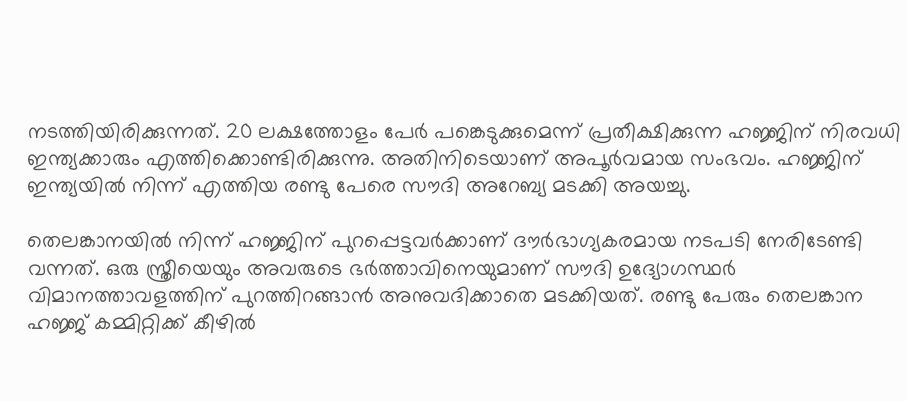നടത്തിയിരിക്കുന്നത്. 20 ലക്ഷത്തോളം പേര്‍ പങ്കെടുക്കുമെന്ന് പ്രതീക്ഷിക്കുന്ന ഹജ്ജിന് നിരവധി ഇന്ത്യക്കാരും എത്തിക്കൊണ്ടിരിക്കുന്നു. അതിനിടെയാണ് അപൂര്‍വമായ സംഭവം. ഹജ്ജിന് ഇന്ത്യയില്‍ നിന്ന് എത്തിയ രണ്ടു പേരെ സൗദി അറേബ്യ മടക്കി അയച്ചു.

തെലങ്കാനയില്‍ നിന്ന് ഹജ്ജിന് പുറപ്പെട്ടവര്‍ക്കാണ് ദൗര്‍ഭാഗ്യകരമായ നടപടി നേരിടേണ്ടി വന്നത്. ഒരു സ്ത്രീയെയും അവരുടെ ഭര്‍ത്താവിനെയുമാണ് സൗദി ഉദ്യോഗസ്ഥര്‍ വിമാനത്താവളത്തിന് പുറത്തിറങ്ങാന്‍ അനുവദിക്കാതെ മടക്കിയത്. രണ്ടു പേരും തെലങ്കാന ഹജ്ജ് കമ്മിറ്റിക്ക് കീഴില്‍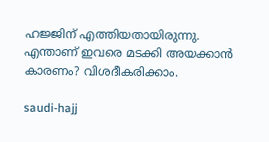ഹജ്ജിന് എത്തിയതായിരുന്നു. എന്താണ് ഇവരെ മടക്കി അയക്കാന്‍ കാരണം? വിശദീകരിക്കാം.

saudi-hajj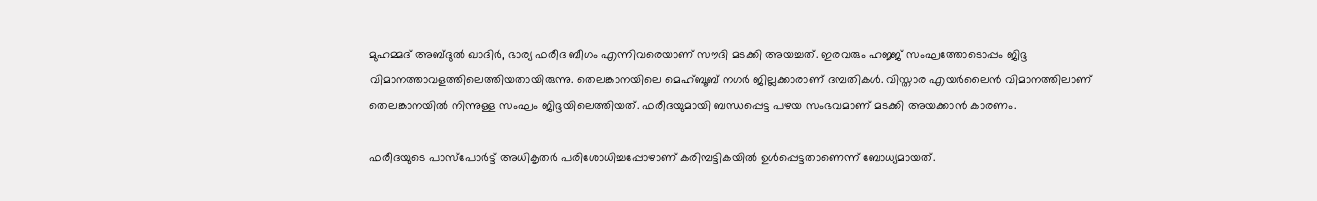മുഹമ്മദ് അബ്ദുല്‍ ഖാദിര്‍, ഭാര്യ ഫരീദ ബീഗം എന്നിവരെയാണ് സൗദി മടക്കി അയച്ചത്. ഇരവരും ഹജ്ജ് സംഘത്തോടൊപ്പം ജിദ്ദ വിമാനത്താവളത്തിലെത്തിയതായിരുന്നു. തെലങ്കാനയിലെ മെഹ്ബൂബ് നഗര്‍ ജില്ലക്കാരാണ് ദമ്പതികള്‍. വിസ്താര എയര്‍ലൈന്‍ വിമാനത്തിലാണ് തെലങ്കാനയില്‍ നിന്നുള്ള സംഘം ജിദ്ദയിലെത്തിയത്. ഫരീദയുമായി ബന്ധപ്പെട്ട പഴയ സംഭവമാണ് മടക്കി അയക്കാന്‍ കാരണം.

ഫരീദയുടെ പാസ്‌പോര്‍ട്ട് അധികൃതര്‍ പരിശോധിച്ചപ്പോഴാണ് കരിമ്പട്ടികയില്‍ ഉള്‍പ്പെട്ടതാണെന്ന് ബോധ്യമായത്.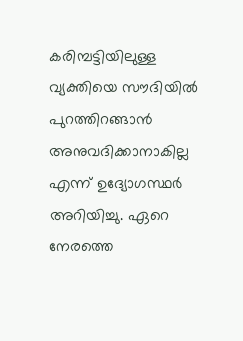കരിമ്പട്ടിയിലുള്ള വ്യക്തിയെ സൗദിയില്‍ പുറത്തിറങ്ങാന്‍ അനുവദിക്കാനാകില്ല എന്ന് ഉദ്യോഗസ്ഥര്‍ അറിയിച്ചു. ഏറെ നേരത്തെ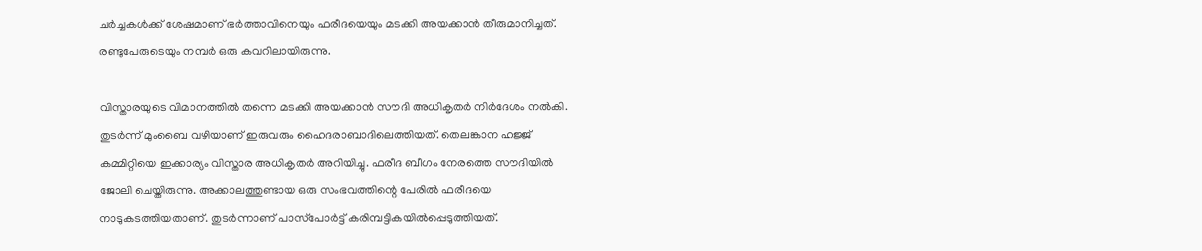ചര്‍ച്ചകള്‍ക്ക് ശേഷമാണ് ഭര്‍ത്താവിനെയും ഫരീദയെയും മടക്കി അയക്കാന്‍ തീരുമാനിച്ചത്. രണ്ടുപേരുടെയും നമ്പര്‍ ഒരു കവറിലായിരുന്നു.

വിസ്താരയുടെ വിമാനത്തില്‍ തന്നെ മടക്കി അയക്കാന്‍ സൗദി അധികൃതര്‍ നിര്‍ദേശം നല്‍കി. തുടര്‍ന്ന് മുംബൈ വഴിയാണ് ഇരുവരും ഹൈദരാബാദിലെത്തിയത്. തെലങ്കാന ഹജ്ജ് കമ്മിറ്റിയെ ഇക്കാര്യം വിസ്താര അധികൃതര്‍ അറിയിച്ചു. ഫരീദ ബീഗം നേരത്തെ സൗദിയില്‍ ജോലി ചെയ്തിരുന്നു. അക്കാലത്തുണ്ടായ ഒരു സംഭവത്തിന്റെ പേരില്‍ ഫരീദയെ നാടുകടത്തിയതാണ്. തുടര്‍ന്നാണ് പാസ്‌പോര്‍ട്ട് കരിമ്പട്ടികയില്‍പ്പെടുത്തിയത്.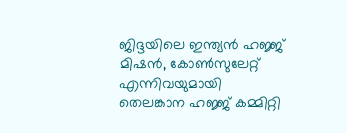ജിദ്ദയിലെ ഇന്ത്യന്‍ ഹജ്ജ് മിഷന്‍, കോണ്‍സുലേറ്റ് എന്നിവയുമായി തെലങ്കാന ഹജ്ജ് കമ്മിറ്റി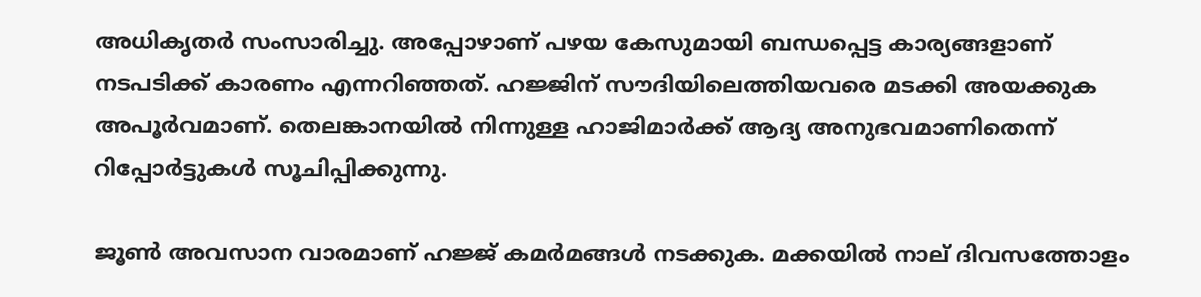അധികൃതര്‍ സംസാരിച്ചു. അപ്പോഴാണ് പഴയ കേസുമായി ബന്ധപ്പെട്ട കാര്യങ്ങളാണ് നടപടിക്ക് കാരണം എന്നറിഞ്ഞത്. ഹജ്ജിന് സൗദിയിലെത്തിയവരെ മടക്കി അയക്കുക അപൂര്‍വമാണ്. തെലങ്കാനയില്‍ നിന്നുള്ള ഹാജിമാര്‍ക്ക് ആദ്യ അനുഭവമാണിതെന്ന് റിപ്പോര്‍ട്ടുകള്‍ സൂചിപ്പിക്കുന്നു.

ജൂണ്‍ അവസാന വാരമാണ് ഹജ്ജ് കമര്‍മങ്ങള്‍ നടക്കുക. മക്കയില്‍ നാല് ദിവസത്തോളം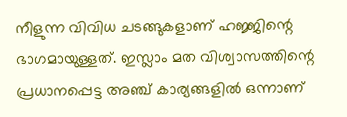നീളുന്ന വിവിധ ചടങ്ങുകളാണ് ഹജ്ജിന്റെ ഭാഗമായുള്ളത്. ഇസ്ലാം മത വിശ്വാസത്തിന്റെ പ്രധാനപ്പെട്ട അഞ്ച് കാര്യങ്ങളില്‍ ഒന്നാണ്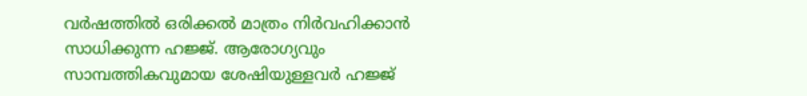വര്‍ഷത്തില്‍ ഒരിക്കല്‍ മാത്രം നിര്‍വഹിക്കാന്‍ സാധിക്കുന്ന ഹജ്ജ്. ആരോഗ്യവും സാമ്പത്തികവുമായ ശേഷിയുള്ളവര്‍ ഹജ്ജ്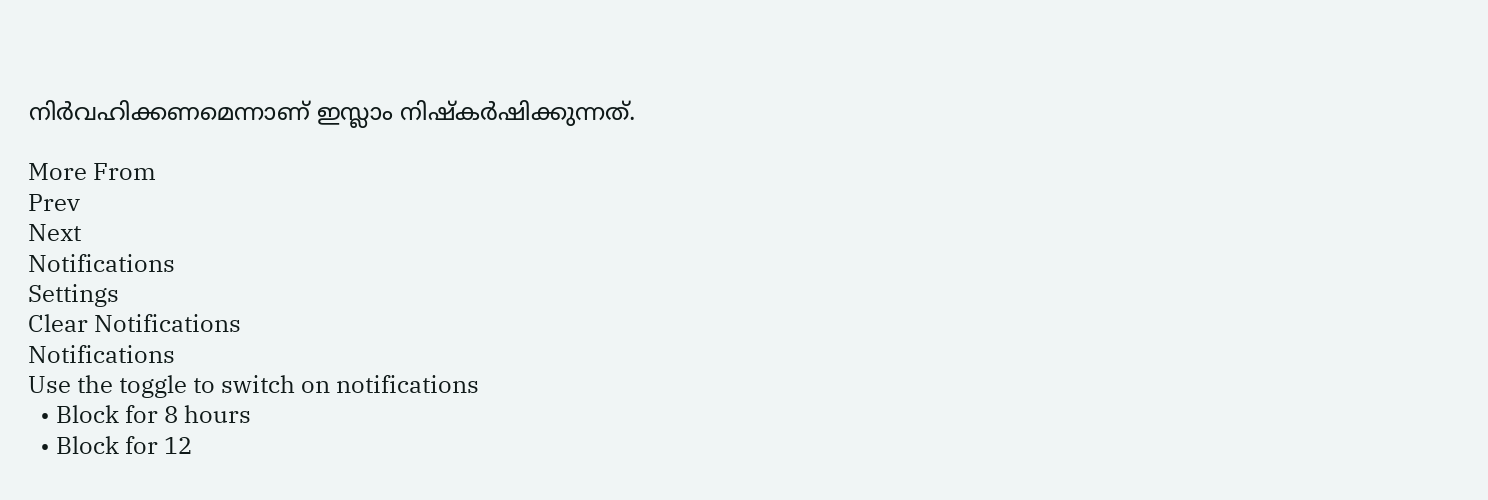നിര്‍വഹിക്കണമെന്നാണ് ഇസ്ലാം നിഷ്‌കര്‍ഷിക്കുന്നത്.

More From
Prev
Next
Notifications
Settings
Clear Notifications
Notifications
Use the toggle to switch on notifications
  • Block for 8 hours
  • Block for 12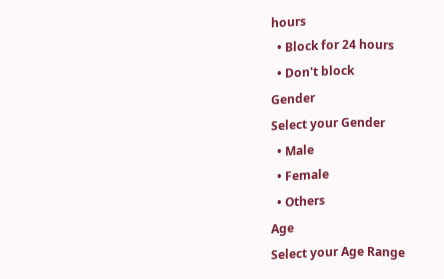hours
  • Block for 24 hours
  • Don't block
Gender
Select your Gender
  • Male
  • Female
  • Others
Age
Select your Age Range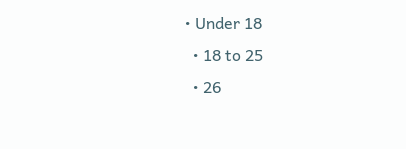• Under 18
  • 18 to 25
  • 26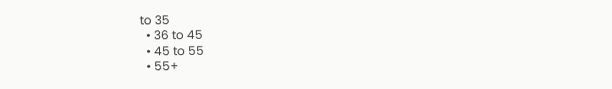to 35
  • 36 to 45
  • 45 to 55
  • 55+